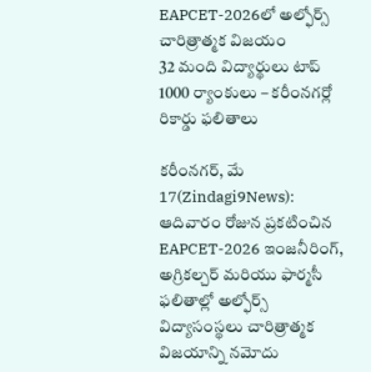EAPCET-2026లో అల్ఫోర్స్ చారిత్రాత్మక విజయం
32 మంది విద్యార్థులు టాప్ 1000 ర్యాంకులు – కరీంనగర్లో రికార్డు ఫలితాలు

కరీంనగర్, మే 17(Zindagi9News): ఆదివారం రోజున ప్రకటించిన EAPCET-2026 ఇంజనీరింగ్, అగ్రికల్చర్ మరియు ఫార్మసీ ఫలితాల్లో అల్ఫోర్స్ విద్యాసంస్థలు చారిత్రాత్మక విజయాన్ని నమోదు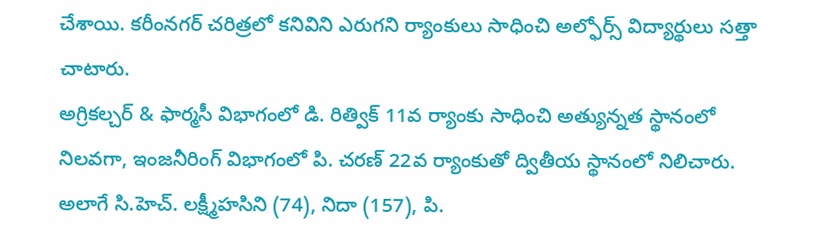చేశాయి. కరీంనగర్ చరిత్రలో కనివిని ఎరుగని ర్యాంకులు సాధించి అల్ఫోర్స్ విద్యార్థులు సత్తా చాటారు.
అగ్రికల్చర్ & ఫార్మసీ విభాగంలో డి. రిత్విక్ 11వ ర్యాంకు సాధించి అత్యున్నత స్థానంలో నిలవగా, ఇంజనీరింగ్ విభాగంలో పి. చరణ్ 22వ ర్యాంకుతో ద్వితీయ స్థానంలో నిలిచారు. అలాగే సి.హెచ్. లక్ష్మీహసిని (74), నిదా (157), పి.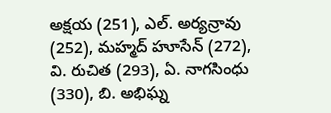అక్షయ (251), ఎల్. అర్యన్రావు (252), మహ్మద్ హూసేన్ (272), వి. రుచిత (293), ఏ. నాగసింధు (330), బి. అభిఘ్న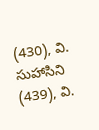(430), వి. సుహాసిని (439), వి.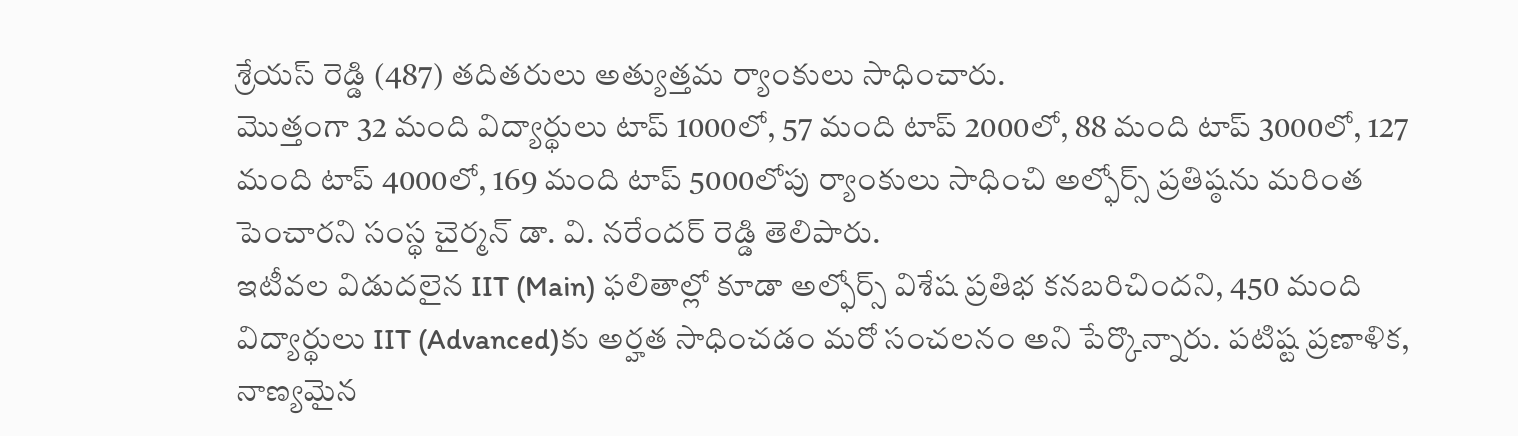శ్రేయస్ రెడ్డి (487) తదితరులు అత్యుత్తమ ర్యాంకులు సాధించారు.
మొత్తంగా 32 మంది విద్యార్థులు టాప్ 1000లో, 57 మంది టాప్ 2000లో, 88 మంది టాప్ 3000లో, 127 మంది టాప్ 4000లో, 169 మంది టాప్ 5000లోపు ర్యాంకులు సాధించి అల్ఫోర్స్ ప్రతిష్ఠను మరింత పెంచారని సంస్థ చైర్మన్ డా. వి. నరేందర్ రెడ్డి తెలిపారు.
ఇటీవల విడుదలైన IIT (Main) ఫలితాల్లో కూడా అల్ఫోర్స్ విశేష ప్రతిభ కనబరిచిందని, 450 మంది విద్యార్థులు IIT (Advanced)కు అర్హత సాధించడం మరో సంచలనం అని పేర్కొన్నారు. పటిష్ట ప్రణాళిక, నాణ్యమైన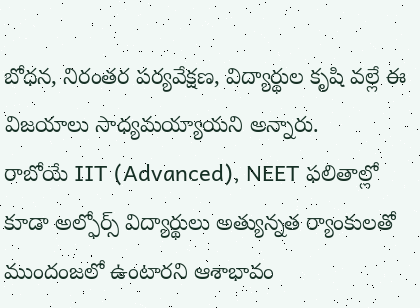బోధన, నిరంతర పర్యవేక్షణ, విద్యార్థుల కృషి వల్లే ఈ విజయాలు సాధ్యమయ్యాయని అన్నారు.
రాబోయే IIT (Advanced), NEET ఫలితాల్లో కూడా అల్ఫోర్స్ విద్యార్థులు అత్యున్నత ర్యాంకులతో ముందంజలో ఉంటారని ఆశాభావం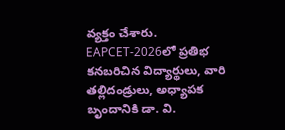వ్యక్తం చేశారు. EAPCET-2026లో ప్రతిభ కనబరిచిన విద్యార్థులు, వారి తల్లిదండ్రులు, అధ్యాపక బృందానికి డా. వి.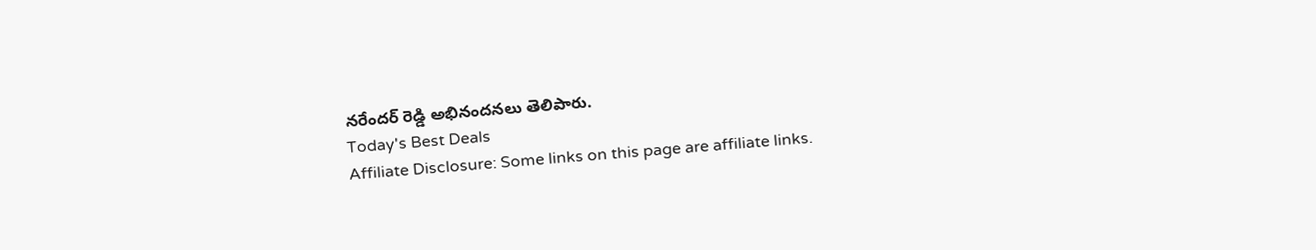నరేందర్ రెడ్డి అభినందనలు తెలిపారు.
Today's Best Deals
Affiliate Disclosure: Some links on this page are affiliate links.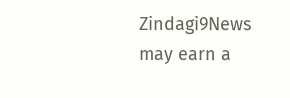Zindagi9News may earn a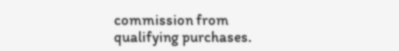commission from qualifying purchases.